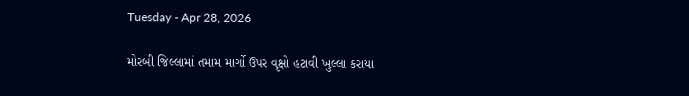Tuesday - Apr 28, 2026

મોરબી જિલ્લામાં તમામ માર્ગો ઉપર વૃક્ષો હટાવી ખુલ્લા કરાયા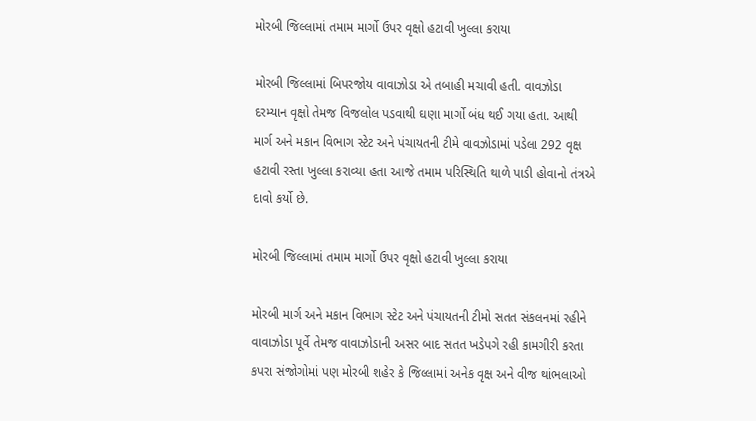મોરબી જિલ્લામાં તમામ માર્ગો ઉપર વૃક્ષો હટાવી ખુલ્લા કરાયા

મોરબી જિલ્લામાં બિપરજોય વાવાઝોડા એ તબાહી મચાવી હતી. વાવઝોડા દરમ્યાન વૃક્ષો તેમજ વિજલોલ પડવાથી ઘણા માર્ગો બંધ થઈ ગયા હતા. આથી માર્ગ અને મકાન વિભાગ સ્ટેટ અને પંચાયતની ટીમે વાવઝોડામાં પડેલા 292 વૃક્ષ હટાવી રસ્તા ખુલ્લા કરાવ્યા હતા આજે તમામ પરિસ્થિતિ થાળે પાડી હોવાનો તંત્રએ દાવો કર્યો છે.

મોરબી જિલ્લામાં તમામ માર્ગો ઉપર વૃક્ષો હટાવી ખુલ્લા કરાયા

મોરબી માર્ગ અને મકાન વિભાગ સ્ટેટ અને પંચાયતની ટીમો સતત સંકલનમાં રહીને વાવાઝોડા પૂર્વે તેમજ વાવાઝોડાની અસર બાદ સતત ખડેપગે રહી કામગીરી કરતા કપરા સંજોગોમાં પણ મોરબી શહેર કે જિલ્લામાં અનેક વૃક્ષ અને વીજ થાંભલાઓ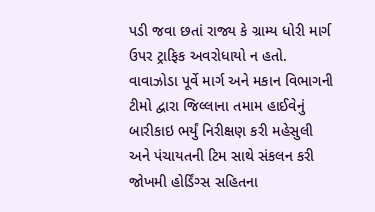પડી જવા છતાં રાજ્ય કે ગ્રામ્ય ધોરી માર્ગ ઉપર ટ્રાફિક અવરોધાયો ન હતો. વાવાઝોડા પૂર્વે માર્ગ અને મકાન વિભાગની ટીમો દ્વારા જિલ્લાના તમામ હાઈવેનું બારીકાઇ ભર્યું નિરીક્ષણ કરી મહેસુલી અને પંચાયતની ટિમ સાથે સંકલન કરી જોખમી હોર્ડિંગ્સ સહિતના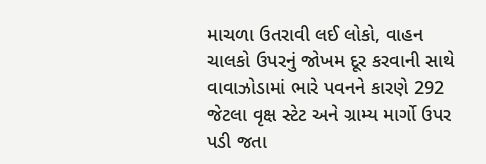માચળા ઉતરાવી લઈ લોકો, વાહન ચાલકો ઉપરનું જોખમ દૂર કરવાની સાથે વાવાઝોડામાં ભારે પવનને કારણે 292 જેટલા વૃક્ષ સ્ટેટ અને ગ્રામ્ય માર્ગો ઉપર પડી જતા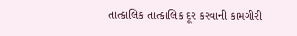તાત્કાલિક તાત્કાલિક દૂર કરવાની કામગીરી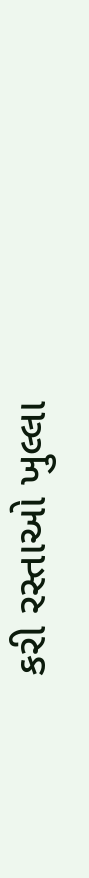કરી રસ્તાઓ ખુલ્લા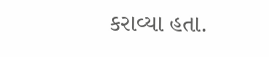કરાવ્યા હતા.